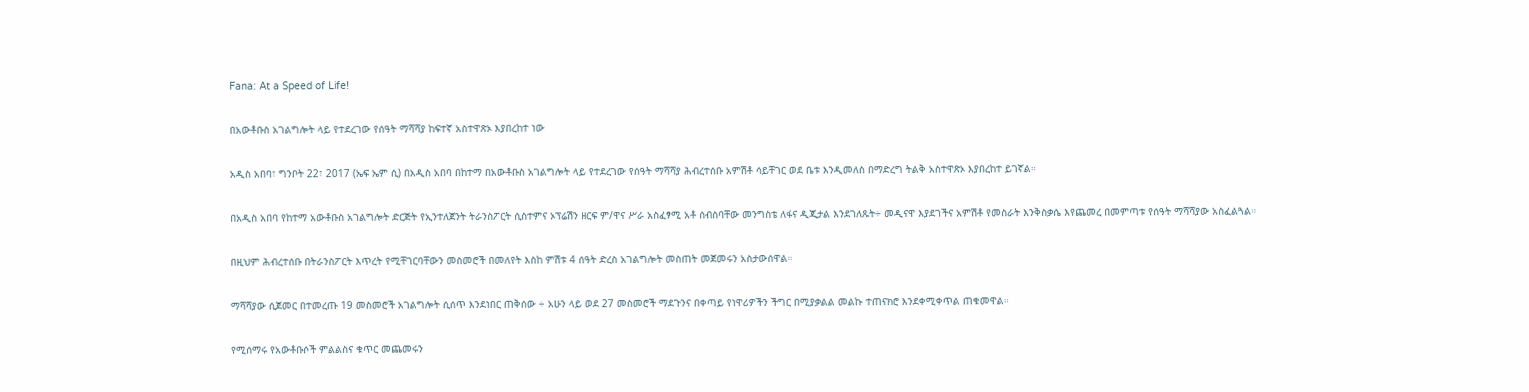Fana: At a Speed of Life!

በአውቶቡስ አገልግሎት ላይ የተደረገው የሰዓት ማሻሻያ ከፍተኛ አስተዋጽኦ እያበረከተ ነው

አዲስ አበባ፣ ግንቦት 22፣ 2017 (ኤፍ ኤም ሲ) በአዲስ አበባ በከተማ በአውቶቡስ አገልግሎት ላይ የተደረገው የሰዓት ማሻሻያ ሕብረተሰቡ አምሽቶ ሳይቸገር ወደ ቤቱ እንዲመለስ በማድረግ ትልቅ አስተዋጽኦ እያበረከተ ይገኛል።

በአዲስ አበባ የከተማ አውቶቡስ አገልግሎት ድርጅት የኢንተለጀንት ትራንስፖርት ሲስተምና ኦፕሬሽን ዘርፍ ም/ዋና ሥራ አስፈፃሚ አቶ ሰብስባቸው መንግስቴ ለፋና ዲጂታል እንደገለጹት÷ መዲናዋ እያደገችና አምሽቶ የመስራት እንቅስቃሴ እየጨመረ በመምጣቱ የሰዓት ማሻሻያው አስፈልጓል።

በዚህም ሕብረተሰቡ በትራንስፖርት እጥረት የሚቸገርባቸውን መስመሮች በመለየት እስከ ምሽቱ 4 ሰዓት ድረስ አገልግሎት መስጠት መጀመሩን አስታውሰዋል።

ማሻሻያው ሲጀመር በተመረጡ 19 መስመሮች አገልግሎት ሲሰጥ እንደነበር ጠቅሰው ÷ አሁን ላይ ወደ 27 መስመሮች ማደጉንና በቀጣይ የነዋሪዎችን ችግር በሚያቃልል መልኩ ተጠናክሮ እንደቀሚቀጥል ጠቁመዋል።

የሚሰማሩ የአውቶቡሶች ምልልስና ቁጥር መጨመሩን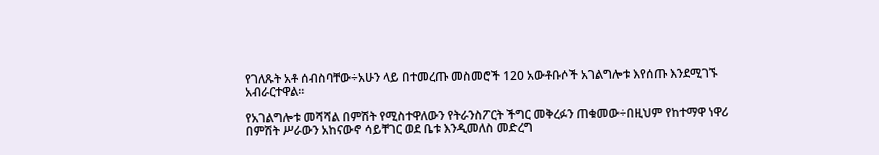የገለጹት አቶ ሰብስባቸው÷አሁን ላይ በተመረጡ መስመሮች 120 አውቶቡሶች አገልግሎቱ እየሰጡ እንደሚገኙ አብራርተዋል።

የአገልግሎቱ መሻሻል በምሽት የሚስተዋለውን የትራንስፖርት ችግር መቅረፉን ጠቁመው÷በዚህም የከተማዋ ነዋሪ በምሽት ሥራውን አከናውኖ ሳይቸገር ወደ ቤቱ እንዲመለስ መድረግ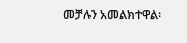መቻሉን አመልክተዋል፡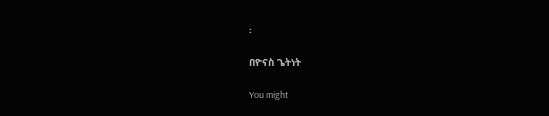፡

በዮናስ ጌትነት

You might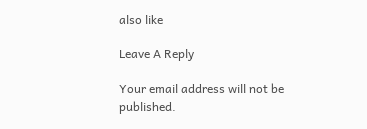also like

Leave A Reply

Your email address will not be published.